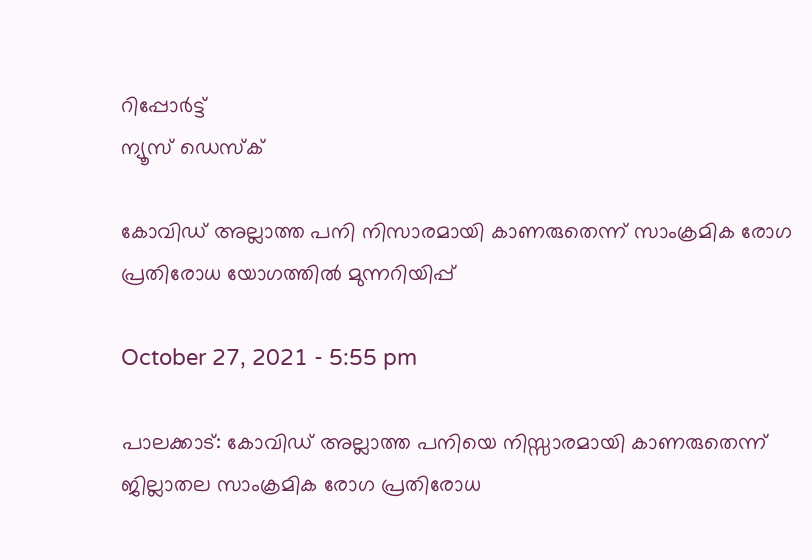റിപ്പോര്‍ട്ട്
ന്യൂസ് ഡെസ്ക്

കോവിഡ് അല്ലാത്ത പനി നിസാരമായി കാണരുതെന്ന് സാംക്രമിക രോഗ പ്രതിരോധ യോഗത്തിൽ മുന്നറിയിപ്പ്

October 27, 2021 - 5:55 pm

പാലക്കാട്: കോവിഡ് അല്ലാത്ത പനിയെ നിസ്സാരമായി കാണരുതെന്ന് ജില്ലാതല സാംക്രമിക രോഗ പ്രതിരോധ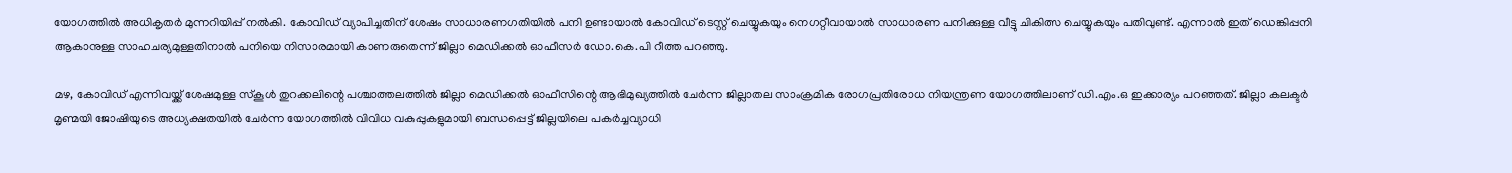യോഗത്തിൽ അധികൃതർ മുന്നറിയിപ്പ് നൽകി. കോവിഡ് വ്യാപിച്ചതിന് ശേഷം സാധാരണഗതിയില്‍ പനി ഉണ്ടായാല്‍ കോവിഡ് ടെസ്റ്റ് ചെയ്യുകയും നെഗറ്റീവായാല്‍ സാധാരണ പനിക്കുള്ള വീട്ടു ചികിത്സ ചെയ്യുകയും പതിവുണ്ട്. എന്നാല്‍ ഇത് ഡെങ്കിപ്പനി ആകാനുള്ള സാഹചര്യമുള്ളതിനാല്‍ പനിയെ നിസാരമായി കാണരുതെന്ന് ജില്ലാ മെഡിക്കല്‍ ഓഫീസര്‍ ഡോ.കെ.പി റീത്ത പറഞ്ഞു.

മഴ, കോവിഡ് എന്നിവയ്ക്ക് ശേഷമുള്ള സ്‌കൂള്‍ തുറക്കലിന്റെ പശ്ചാത്തലത്തില്‍ ജില്ലാ മെഡിക്കല്‍ ഓഫീസിന്റെ ആഭിമുഖ്യത്തില്‍ ചേർന്ന ജില്ലാതല സാംക്രമിക രോഗപ്രതിരോധ നിയന്ത്രണ യോഗത്തിലാണ് ഡി.എം.ഒ ഇക്കാര്യം പറഞ്ഞത്. ജില്ലാ കലക്ടര്‍ മൃണ്മയി ജോഷിയുടെ അധ്യക്ഷതയില്‍ ചേര്‍ന്ന യോഗത്തില്‍ വിവിധ വകുപ്പുകളുമായി ബന്ധപ്പെട്ട് ജില്ലയിലെ പകര്‍ച്ചവ്യാധി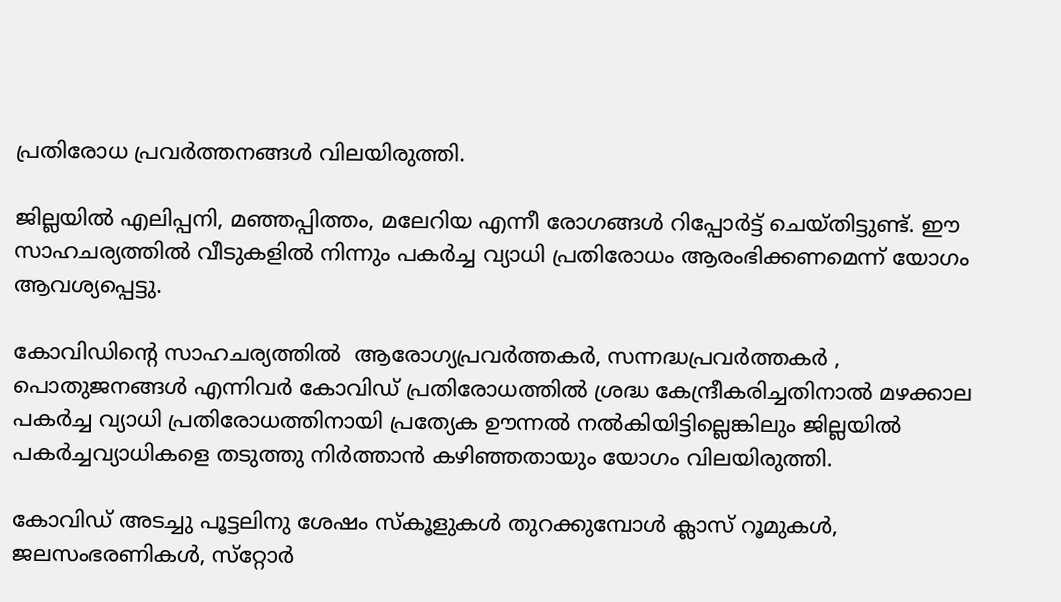പ്രതിരോധ പ്രവര്‍ത്തനങ്ങള്‍ വിലയിരുത്തി.

ജില്ലയിൽ എലിപ്പനി, മഞ്ഞപ്പിത്തം, മലേറിയ എന്നീ രോഗങ്ങൾ റിപ്പോര്‍ട്ട് ചെയ്തിട്ടുണ്ട്. ഈ സാഹചര്യത്തില്‍ വീടുകളിൽ നിന്നും പകര്‍ച്ച വ്യാധി പ്രതിരോധം ആരംഭിക്കണമെന്ന് യോഗം ആവശ്യപ്പെട്ടു.

കോവിഡിന്റെ സാഹചര്യത്തില്‍  ആരോഗ്യപ്രവര്‍ത്തകർ, സന്നദ്ധപ്രവര്‍ത്തകർ , പൊതുജനങ്ങൾ എന്നിവർ കോവിഡ് പ്രതിരോധത്തില്‍ ശ്രദ്ധ കേന്ദ്രീകരിച്ചതിനാല്‍ മഴക്കാല പകര്‍ച്ച വ്യാധി പ്രതിരോധത്തിനായി പ്രത്യേക ഊന്നല്‍ നല്‍കിയിട്ടില്ലെങ്കിലും ജില്ലയില്‍ പകര്‍ച്ചവ്യാധികളെ തടുത്തു നിര്‍ത്താന്‍ കഴിഞ്ഞതായും യോഗം വിലയിരുത്തി.

കോവിഡ് അടച്ചു പൂട്ടലിനു ശേഷം സ്‌കൂളുകള്‍ തുറക്കുമ്പോള്‍ ക്ലാസ് റൂമുകള്‍, ജലസംഭരണികള്‍, സ്‌റ്റോര്‍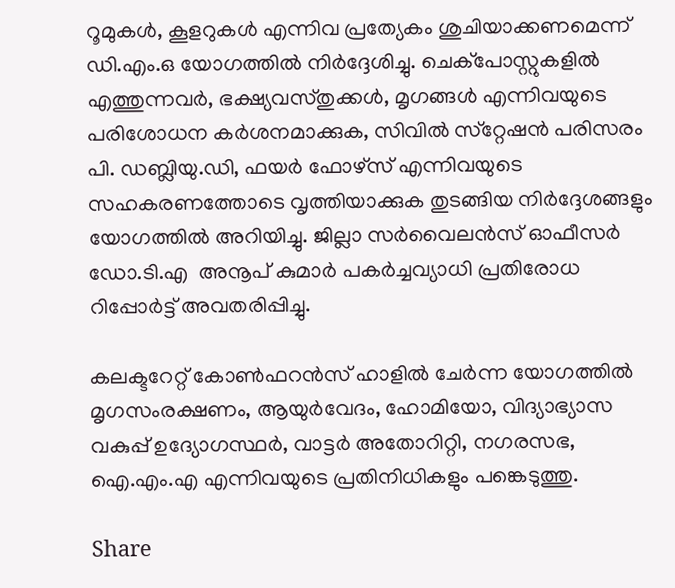റൂമുകള്‍, കൂളറുകള്‍ എന്നിവ പ്രത്യേകം ശുചിയാക്കണമെന്ന് ഡി.എം.ഒ യോഗത്തിൽ നിര്‍ദ്ദേശിച്ചു. ചെക്‌പോസ്റ്റുകളില്‍ എത്തുന്നവർ, ഭക്ഷ്യവസ്തുക്കള്‍, മൃഗങ്ങള്‍ എന്നിവയുടെ പരിശോധന കര്‍ശനമാക്കുക, സിവില്‍ സ്‌റ്റേഷന്‍ പരിസരം പി. ഡബ്ലിയു.ഡി, ഫയര്‍ ഫോഴ്‌സ് എന്നിവയുടെ സഹകരണത്തോടെ വൃത്തിയാക്കുക തുടങ്ങിയ നിര്‍ദ്ദേശങ്ങളും യോഗത്തില്‍ അറിയിച്ചു. ജില്ലാ സർവൈലൻസ് ഓഫീസർ ഡോ.ടി.എ  അനൂപ് കുമാർ പകർച്ചവ്യാധി പ്രതിരോധ റിപ്പോർട്ട് അവതരിപ്പിച്ചു.

കലക്ടറേറ്റ് കോണ്‍ഫറന്‍സ് ഹാളില്‍ ചേര്‍ന്ന യോഗത്തില്‍ മൃഗസംരക്ഷണം, ആയുര്‍വേദം, ഹോമിയോ, വിദ്യാഭ്യാസ വകുപ്പ് ഉദ്യോഗസ്ഥർ, വാട്ടര്‍ അതോറിറ്റി, നഗരസഭ, ഐ.എം.എ എന്നിവയുടെ പ്രതിനിധികളും പങ്കെടുത്തു.

Share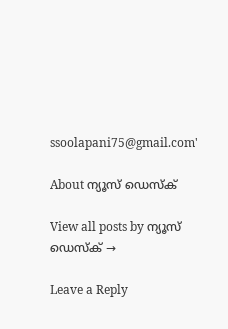ssoolapani75@gmail.com'

About ന്യൂസ് ഡെസ്ക്

View all posts by ന്യൂസ് ഡെസ്ക് →

Leave a Reply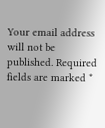Your email address will not be published. Required fields are marked *